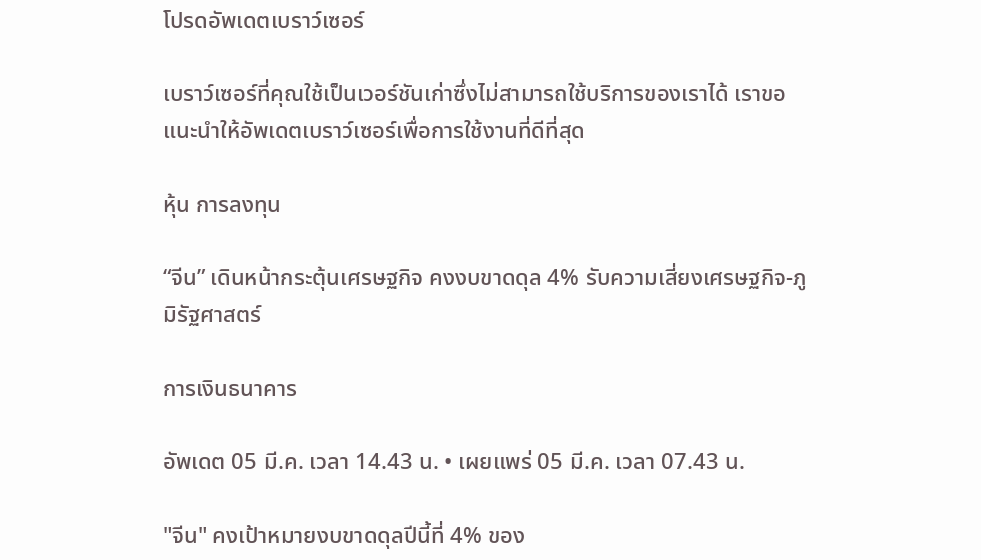โปรดอัพเดตเบราว์เซอร์

เบราว์เซอร์ที่คุณใช้เป็นเวอร์ชันเก่าซึ่งไม่สามารถใช้บริการของเราได้ เราขอแนะนำให้อัพเดตเบราว์เซอร์เพื่อการใช้งานที่ดีที่สุด

หุ้น การลงทุน

“จีน” เดินหน้ากระตุ้นเศรษฐกิจ คงงบขาดดุล 4% รับความเสี่ยงเศรษฐกิจ-ภูมิรัฐศาสตร์

การเงินธนาคาร

อัพเดต 05 มี.ค. เวลา 14.43 น. • เผยแพร่ 05 มี.ค. เวลา 07.43 น.

"จีน" คงเป้าหมายงบขาดดุลปีนี้ที่ 4% ของ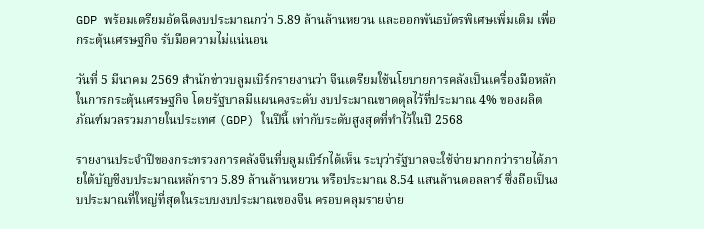GDP พร้อมเตรียมอัดฉีดงบประมาณกว่า 5.89 ล้านล้านหยวน และออกพันธบัตรพิเศษเพิ่มเติม เพื่อกระตุ้นเศรษฐกิจ รับมือความไม่แน่นอน

วันที่ 5 มีนาคม 2569 สำนักข่าวบลูมเบิร์กรายงานว่า จีนเตรียมใช้นโยบายการคลังเป็นเครื่องมือหลักในการกระตุ้นเศรษฐกิจ โดยรัฐบาลมีแผนคงระดับ งบประมาณขาดดุลไว้ที่ประมาณ 4% ของผลิตภัณฑ์มวลรวมภายในประเทศ (GDP) ในปีนี้ เท่ากับระดับสูงสุดที่ทำไว้ในปี 2568

รายงานประจำปีของกระทรวงการคลังจีนที่บลูมเบิร์กได้เห็น ระบุว่ารัฐบาลจะใช้จ่ายมากกว่ารายได้ภายใต้บัญชีงบประมาณหลักราว 5.89 ล้านล้านหยวน หรือประมาณ 8.54 แสนล้านดอลลาร์ ซึ่งถือเป็นงบประมาณที่ใหญ่ที่สุดในระบบงบประมาณของจีน ครอบคลุมรายจ่าย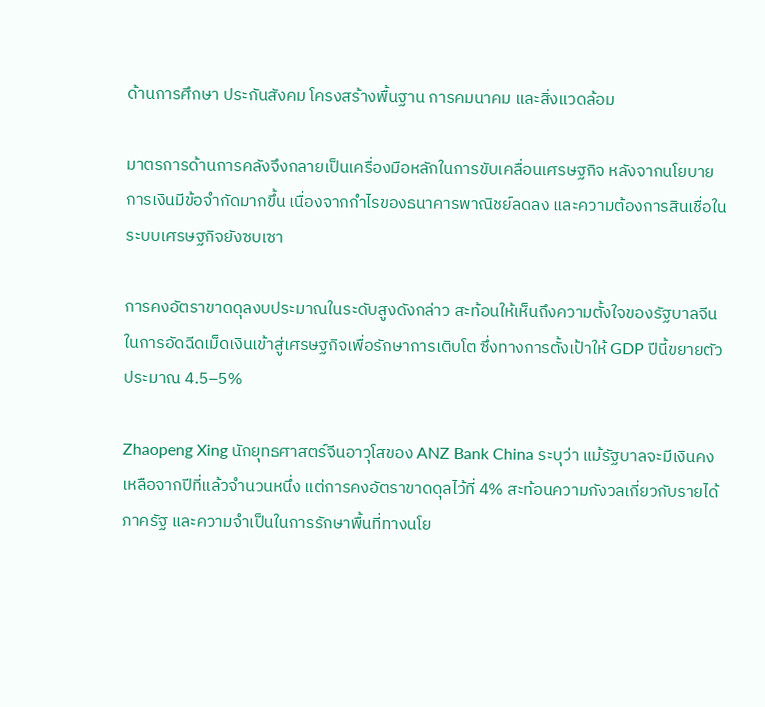ด้านการศึกษา ประกันสังคม โครงสร้างพื้นฐาน การคมนาคม และสิ่งแวดล้อม

มาตรการด้านการคลังจึงกลายเป็นเครื่องมือหลักในการขับเคลื่อนเศรษฐกิจ หลังจากนโยบายการเงินมีข้อจำกัดมากขึ้น เนื่องจากกำไรของธนาคารพาณิชย์ลดลง และความต้องการสินเชื่อในระบบเศรษฐกิจยังซบเซา

การคงอัตราขาดดุลงบประมาณในระดับสูงดังกล่าว สะท้อนให้เห็นถึงความตั้งใจของรัฐบาลจีนในการอัดฉีดเม็ดเงินเข้าสู่เศรษฐกิจเพื่อรักษาการเติบโต ซึ่งทางการตั้งเป้าให้ GDP ปีนี้ขยายตัว ประมาณ 4.5–5%

Zhaopeng Xing นักยุทธศาสตร์จีนอาวุโสของ ANZ Bank China ระบุว่า แม้รัฐบาลจะมีเงินคงเหลือจากปีที่แล้วจำนวนหนึ่ง แต่การคงอัตราขาดดุลไว้ที่ 4% สะท้อนความกังวลเกี่ยวกับรายได้ภาครัฐ และความจำเป็นในการรักษาพื้นที่ทางนโย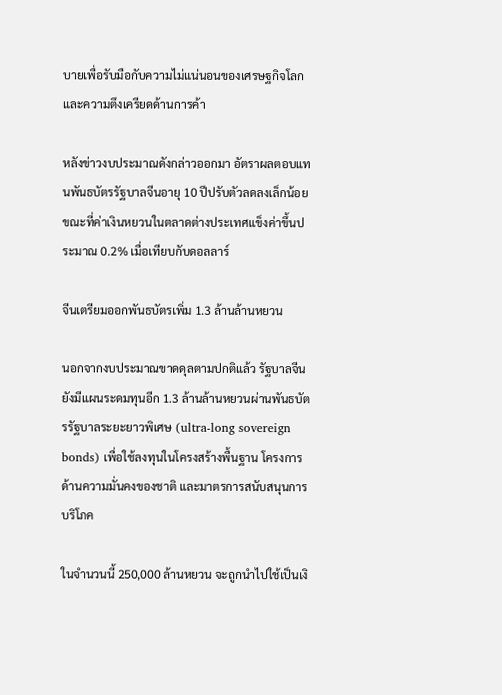บายเพื่อรับมือกับความไม่แน่นอนของเศรษฐกิจโลกและความตึงเครียดด้านการค้า

หลังข่าวงบประมาณดังกล่าวออกมา อัตราผลตอบแทนพันธบัตรรัฐบาลจีนอายุ 10 ปีปรับตัวลดลงเล็กน้อย ขณะที่ค่าเงินหยวนในตลาดต่างประเทศแข็งค่าขึ้นประมาณ 0.2% เมื่อเทียบกับดอลลาร์

จีนเตรียมออกพันธบัตรเพิ่ม 1.3 ล้านล้านหยวน

นอกจากงบประมาณขาดดุลตามปกติแล้ว รัฐบาลจีนยังมีแผนระดมทุนอีก 1.3 ล้านล้านหยวนผ่านพันธบัตรรัฐบาลระยะยาวพิเศษ (ultra-long sovereign bonds) เพื่อใช้ลงทุนในโครงสร้างพื้นฐาน โครงการด้านความมั่นคงของชาติ และมาตรการสนับสนุนการบริโภค

ในจำนวนนี้ 250,000 ล้านหยวน จะถูกนำไปใช้เป็นเงิ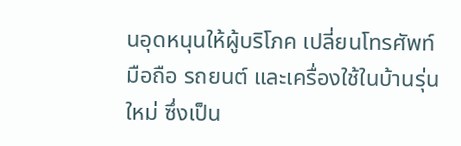นอุดหนุนให้ผู้บริโภค เปลี่ยนโทรศัพท์มือถือ รถยนต์ และเครื่องใช้ในบ้านรุ่นใหม่ ซึ่งเป็น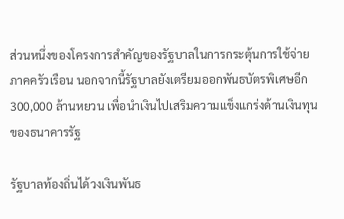ส่วนหนึ่งของโครงการสำคัญของรัฐบาลในการกระตุ้นการใช้จ่ายภาคครัวเรือน นอกจากนี้รัฐบาลยังเตรียมออกพันธบัตรพิเศษอีก 300,000 ล้านหยวน เพื่อนำเงินไปเสริมความแข็งแกร่งด้านเงินทุนของธนาคารรัฐ

รัฐบาลท้องถิ่นได้วงเงินพันธ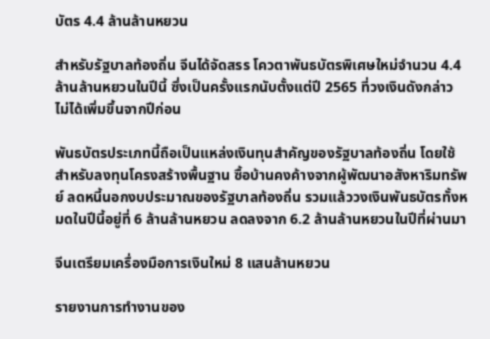บัตร 4.4 ล้านล้านหยวน

สำหรับรัฐบาลท้องถิ่น จีนได้จัดสรร โควตาพันธบัตรพิเศษใหม่จำนวน 4.4 ล้านล้านหยวนในปีนี้ ซึ่งเป็นครั้งแรกนับตั้งแต่ปี 2565 ที่วงเงินดังกล่าว ไม่ได้เพิ่มขึ้นจากปีก่อน

พันธบัตรประเภทนี้ถือเป็นแหล่งเงินทุนสำคัญของรัฐบาลท้องถิ่น โดยใช้สำหรับลงทุนโครงสร้างพื้นฐาน ซื้อบ้านคงค้างจากผู้พัฒนาอสังหาริมทรัพย์ ลดหนี้นอกงบประมาณของรัฐบาลท้องถิ่น รวมแล้ววงเงินพันธบัตรทั้งหมดในปีนี้อยู่ที่ 6 ล้านล้านหยวน ลดลงจาก 6.2 ล้านล้านหยวนในปีที่ผ่านมา

จีนเตรียมเครื่องมือการเงินใหม่ 8 แสนล้านหยวน

รายงานการทำงานของ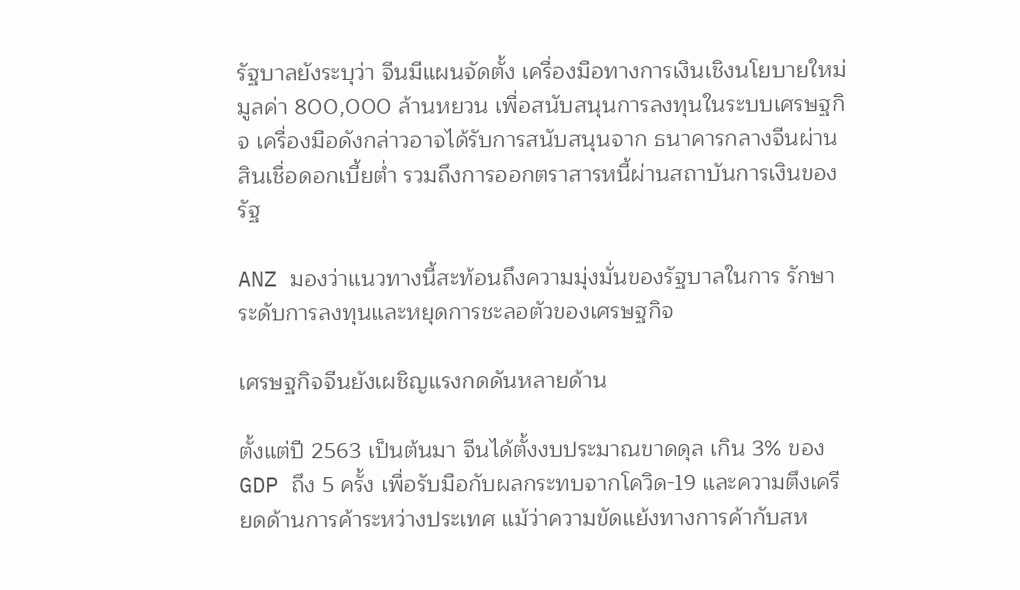รัฐบาลยังระบุว่า จีนมีแผนจัดตั้ง เครื่องมือทางการเงินเชิงนโยบายใหม่มูลค่า 800,000 ล้านหยวน เพื่อสนับสนุนการลงทุนในระบบเศรษฐกิจ เครื่องมือดังกล่าวอาจได้รับการสนับสนุนจาก ธนาคารกลางจีนผ่านสินเชื่อดอกเบี้ยต่ำ รวมถึงการออกตราสารหนี้ผ่านสถาบันการเงินของรัฐ

ANZ มองว่าแนวทางนี้สะท้อนถึงความมุ่งมั่นของรัฐบาลในการ รักษาระดับการลงทุนและหยุดการชะลอตัวของเศรษฐกิจ

เศรษฐกิจจีนยังเผชิญแรงกดดันหลายด้าน

ตั้งแต่ปี 2563 เป็นต้นมา จีนได้ตั้งงบประมาณขาดดุล เกิน 3% ของ GDP ถึง 5 ครั้ง เพื่อรับมือกับผลกระทบจากโควิด-19 และความตึงเครียดด้านการค้าระหว่างประเทศ แม้ว่าความขัดแย้งทางการค้ากับสห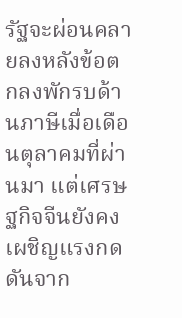รัฐจะผ่อนคลายลงหลังข้อตกลงพักรบด้านภาษีเมื่อเดือนตุลาคมที่ผ่านมา แต่เศรษฐกิจจีนยังคงเผชิญแรงกดดันจาก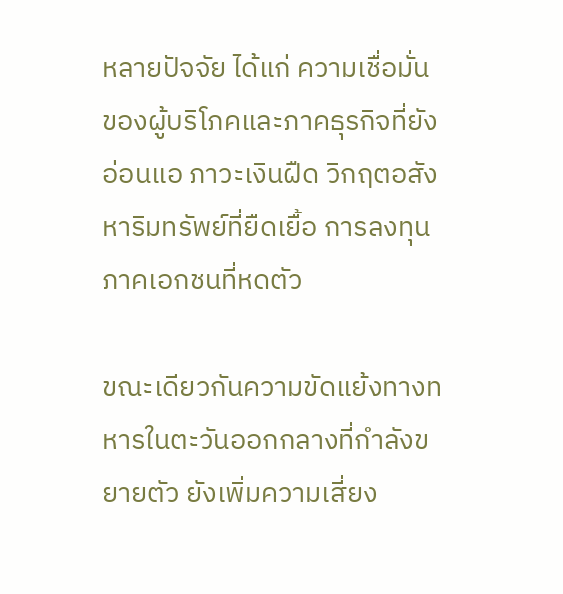หลายปัจจัย ได้แก่ ความเชื่อมั่นของผู้บริโภคและภาคธุรกิจที่ยังอ่อนแอ ภาวะเงินฝืด วิกฤตอสังหาริมทรัพย์ที่ยืดเยื้อ การลงทุนภาคเอกชนที่หดตัว

ขณะเดียวกันความขัดแย้งทางทหารในตะวันออกกลางที่กำลังขยายตัว ยังเพิ่มความเสี่ยง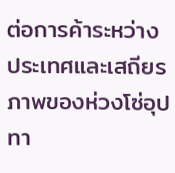ต่อการค้าระหว่างประเทศและเสถียรภาพของห่วงโซ่อุปทา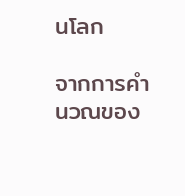นโลก

จากการคำนวณของ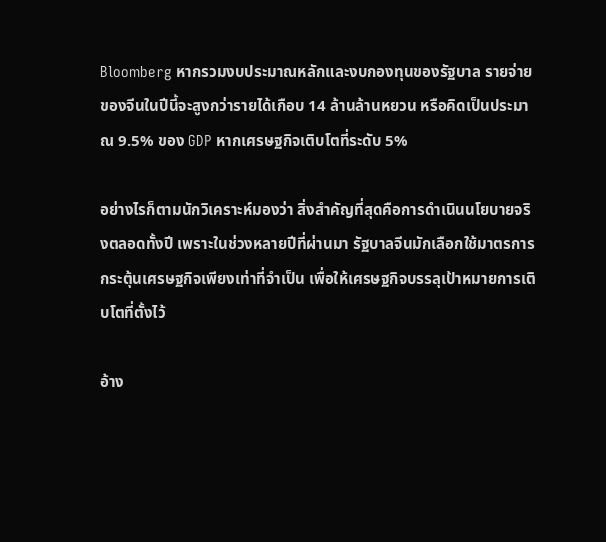Bloomberg หากรวมงบประมาณหลักและงบกองทุนของรัฐบาล รายจ่ายของจีนในปีนี้จะสูงกว่ารายได้เกือบ 14 ล้านล้านหยวน หรือคิดเป็นประมาณ 9.5% ของ GDP หากเศรษฐกิจเติบโตที่ระดับ 5%

อย่างไรก็ตามนักวิเคราะห์มองว่า สิ่งสำคัญที่สุดคือการดำเนินนโยบายจริงตลอดทั้งปี เพราะในช่วงหลายปีที่ผ่านมา รัฐบาลจีนมักเลือกใช้มาตรการกระตุ้นเศรษฐกิจเพียงเท่าที่จำเป็น เพื่อให้เศรษฐกิจบรรลุเป้าหมายการเติบโตที่ตั้งไว้

อ้าง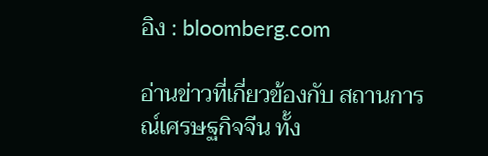อิง : bloomberg.com

อ่านข่าวที่เกี่ยวข้องกับ สถานการณ์เศรษฐกิจจีน ทั้ง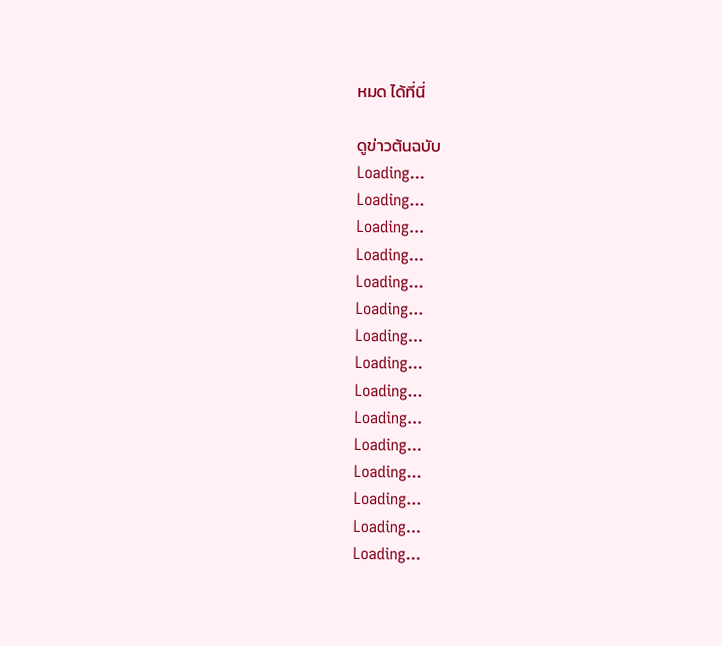หมด ได้ที่นี่

ดูข่าวต้นฉบับ
Loading...
Loading...
Loading...
Loading...
Loading...
Loading...
Loading...
Loading...
Loading...
Loading...
Loading...
Loading...
Loading...
Loading...
Loading...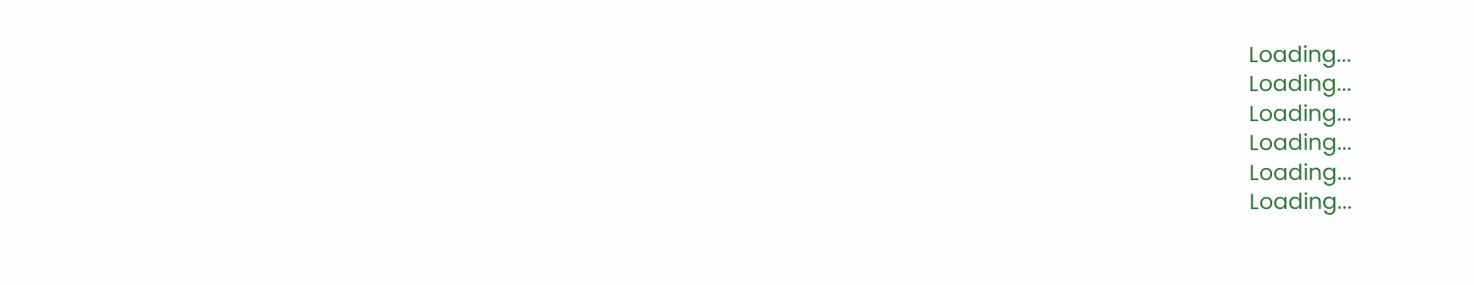Loading...
Loading...
Loading...
Loading...
Loading...
Loading...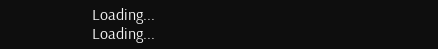Loading...
Loading...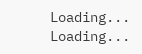Loading...
Loading...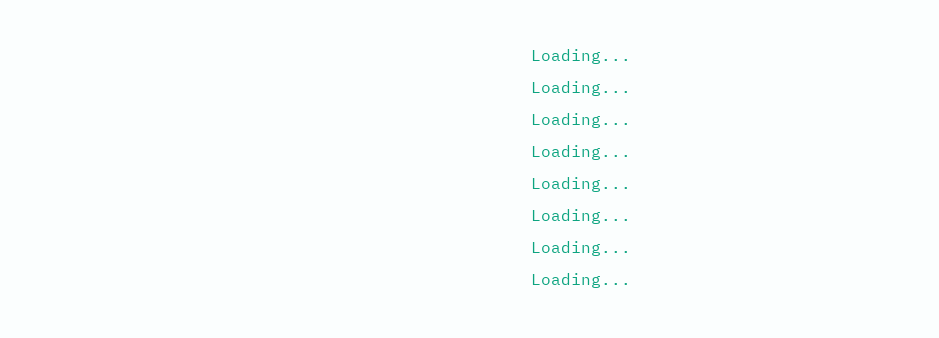Loading...
Loading...
Loading...
Loading...
Loading...
Loading...
Loading...
Loading...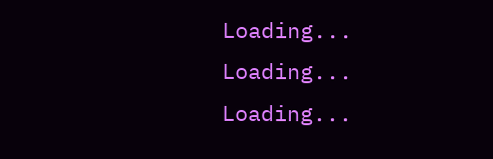Loading...
Loading...
Loading...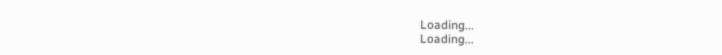Loading...
Loading...